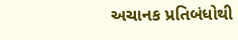અચાનક પ્રતિબંધોથી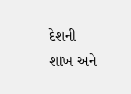દેશની શાખ અને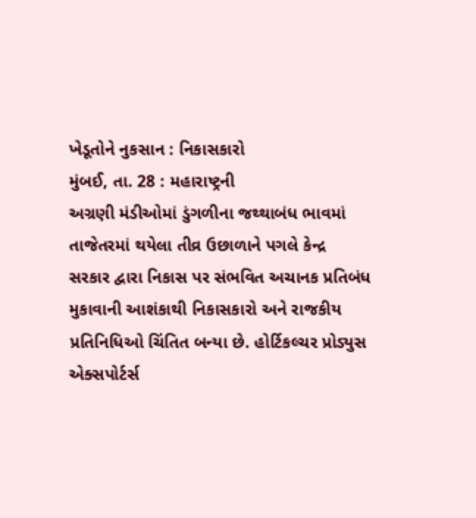ખેડૂતોને નુકસાન : નિકાસકારો
મુંબઈ, તા. 28 : મહારાષ્ટ્રની
અગ્રણી મંડીઓમાં ડુંગળીના જથ્થાબંધ ભાવમાં તાજેતરમાં થયેલા તીવ્ર ઉછાળાને પગલે કેન્દ્ર
સરકાર દ્વારા નિકાસ પર સંભવિત અચાનક પ્રતિબંધ મુકાવાની આશંકાથી નિકાસકારો અને રાજકીય
પ્રતિનિધિઓ ચિંતિત બન્યા છે. હોર્ટિકલ્ચર પ્રોડ્યુસ એક્સપોર્ટર્સ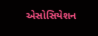એસોસિયેશન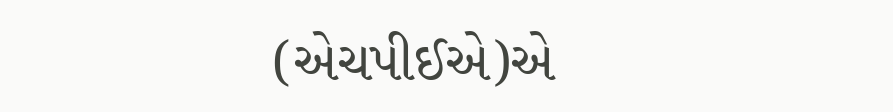(એચપીઈએ)એ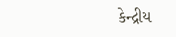કેન્દ્રીય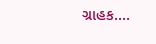ગ્રાહક....